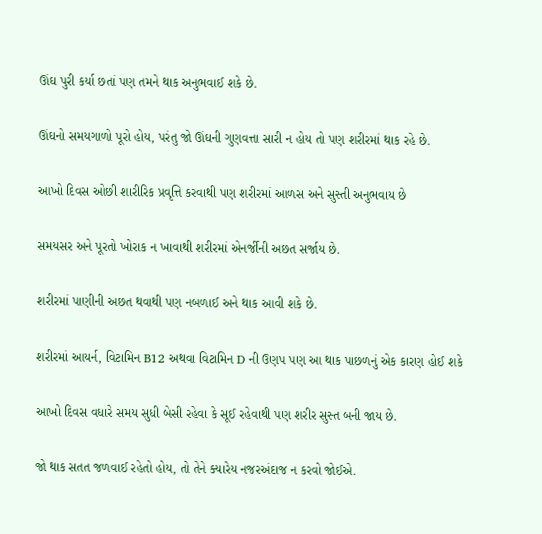ઊંઘ પુરી કર્યા છતાં પણ તમને થાક અનુભવાઈ શકે છે.

ઊંઘનો સમયગાળો પૂરો હોય, પરંતુ જો ઊંઘની ગુણવત્તા સારી ન હોય તો પણ શરીરમાં થાક રહે છે.

આખો દિવસ ઓછી શારીરિક પ્રવૃત્તિ કરવાથી પણ શરીરમાં આળસ અને સુસ્તી અનુભવાય છે

સમયસર અને પૂરતો ખોરાક ન ખાવાથી શરીરમાં એનર્જીની અછત સર્જાય છે.

શરીરમાં પાણીની અછત થવાથી પણ નબળાઈ અને થાક આવી શકે છે.

શરીરમાં આયર્ન, વિટામિન B12 અથવા વિટામિન D ની ઉણપ પણ આ થાક પાછળનું એક કારણ હોઈ શકે

આખો દિવસ વધારે સમય સુધી બેસી રહેવા કે સૂઈ રહેવાથી પણ શરીર સુસ્ત બની જાય છે.

જો થાક સતત જળવાઈ રહેતો હોય, તો તેને ક્યારેય નજરઅંદાજ ન કરવો જોઈએ.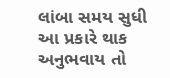લાંબા સમય સુધી આ પ્રકારે થાક અનુભવાય તો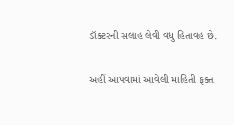ડૉક્ટરની સલાહ લેવી વધુ હિતાવહ છે.

અહીં આપવામાં આવેલી માહિતી ફક્ત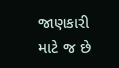જાણકારી માટે જ છે